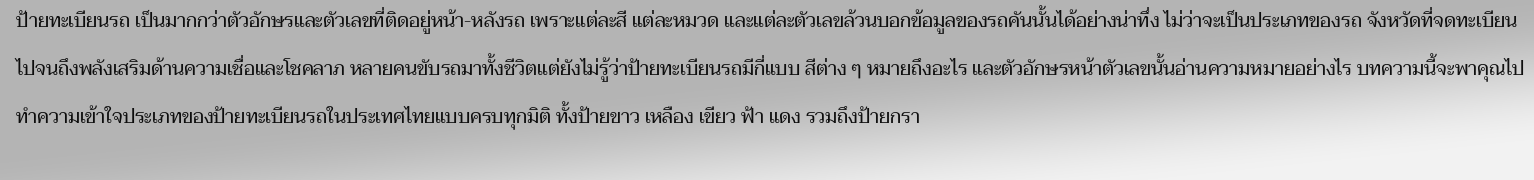ป้ายทะเบียนรถ เป็นมากกว่าตัวอักษรและตัวเลขที่ติดอยู่หน้า-หลังรถ เพราะแต่ละสี แต่ละหมวด และแต่ละตัวเลขล้วนบอกข้อมูลของรถคันนั้นได้อย่างน่าทึ่ง ไม่ว่าจะเป็นประเภทของรถ จังหวัดที่จดทะเบียน ไปจนถึงพลังเสริมด้านความเชื่อและโชคลาภ หลายคนขับรถมาทั้งชีวิตแต่ยังไม่รู้ว่าป้ายทะเบียนรถมีกี่แบบ สีต่าง ๆ หมายถึงอะไร และตัวอักษรหน้าตัวเลขนั้นอ่านความหมายอย่างไร บทความนี้จะพาคุณไปทำความเข้าใจประเภทของป้ายทะเบียนรถในประเทศไทยแบบครบทุกมิติ ทั้งป้ายขาว เหลือง เขียว ฟ้า แดง รวมถึงป้ายกรา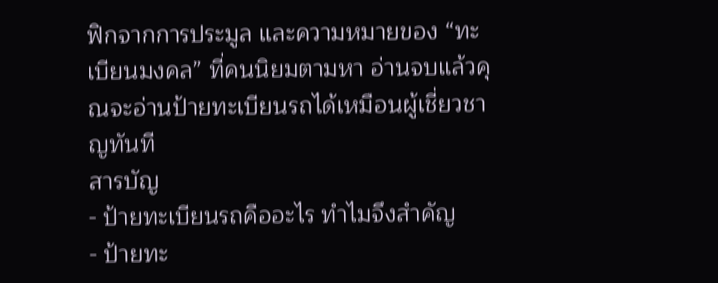ฟิกจากการประมูล และความหมายของ “ทะเบียนมงคล” ที่คนนิยมตามหา อ่านจบแล้วคุณจะอ่านป้ายทะเบียนรถได้เหมือนผู้เชี่ยวชาญทันที
สารบัญ
- ป้ายทะเบียนรถคืออะไร ทำไมจึงสำคัญ
- ป้ายทะ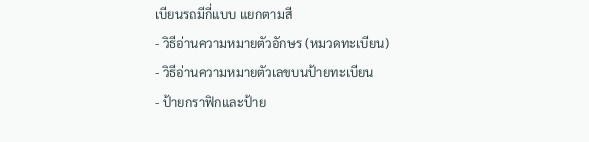เบียนรถมีกี่แบบ แยกตามสี
- วิธีอ่านความหมายตัวอักษร (หมวดทะเบียน)
- วิธีอ่านความหมายตัวเลขบนป้ายทะเบียน
- ป้ายกราฟิกและป้าย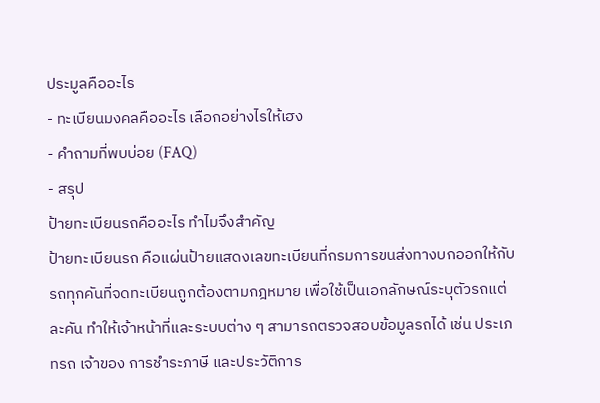ประมูลคืออะไร
- ทะเบียนมงคลคืออะไร เลือกอย่างไรให้เฮง
- คำถามที่พบบ่อย (FAQ)
- สรุป
ป้ายทะเบียนรถคืออะไร ทำไมจึงสำคัญ
ป้ายทะเบียนรถ คือแผ่นป้ายแสดงเลขทะเบียนที่กรมการขนส่งทางบกออกให้กับรถทุกคันที่จดทะเบียนถูกต้องตามกฎหมาย เพื่อใช้เป็นเอกลักษณ์ระบุตัวรถแต่ละคัน ทำให้เจ้าหน้าที่และระบบต่าง ๆ สามารถตรวจสอบข้อมูลรถได้ เช่น ประเภทรถ เจ้าของ การชำระภาษี และประวัติการ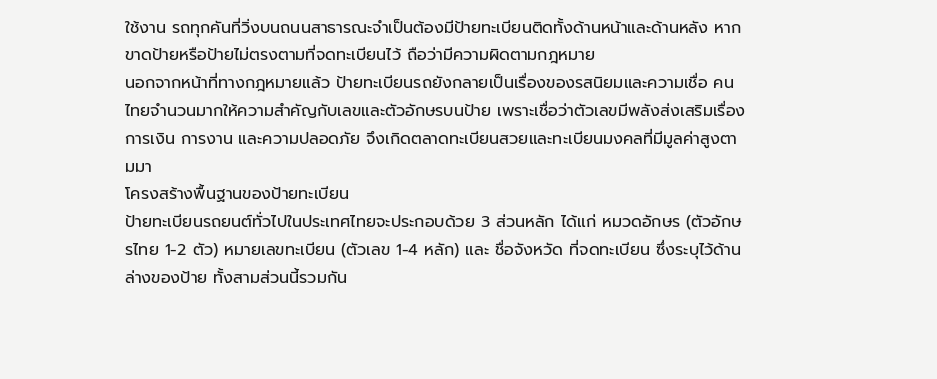ใช้งาน รถทุกคันที่วิ่งบนถนนสาธารณะจำเป็นต้องมีป้ายทะเบียนติดทั้งด้านหน้าและด้านหลัง หากขาดป้ายหรือป้ายไม่ตรงตามที่จดทะเบียนไว้ ถือว่ามีความผิดตามกฎหมาย
นอกจากหน้าที่ทางกฎหมายแล้ว ป้ายทะเบียนรถยังกลายเป็นเรื่องของรสนิยมและความเชื่อ คนไทยจำนวนมากให้ความสำคัญกับเลขและตัวอักษรบนป้าย เพราะเชื่อว่าตัวเลขมีพลังส่งเสริมเรื่องการเงิน การงาน และความปลอดภัย จึงเกิดตลาดทะเบียนสวยและทะเบียนมงคลที่มีมูลค่าสูงตามมา
โครงสร้างพื้นฐานของป้ายทะเบียน
ป้ายทะเบียนรถยนต์ทั่วไปในประเทศไทยจะประกอบด้วย 3 ส่วนหลัก ได้แก่ หมวดอักษร (ตัวอักษรไทย 1-2 ตัว) หมายเลขทะเบียน (ตัวเลข 1-4 หลัก) และ ชื่อจังหวัด ที่จดทะเบียน ซึ่งระบุไว้ด้านล่างของป้าย ทั้งสามส่วนนี้รวมกัน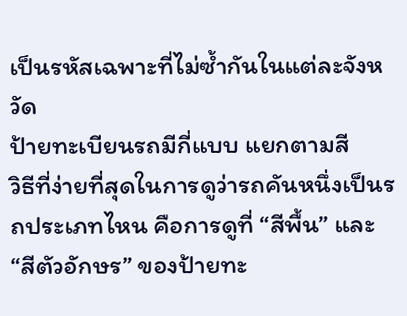เป็นรหัสเฉพาะที่ไม่ซ้ำกันในแต่ละจังหวัด
ป้ายทะเบียนรถมีกี่แบบ แยกตามสี
วิธีที่ง่ายที่สุดในการดูว่ารถคันหนึ่งเป็นรถประเภทไหน คือการดูที่ “สีพื้น” และ “สีตัวอักษร” ของป้ายทะ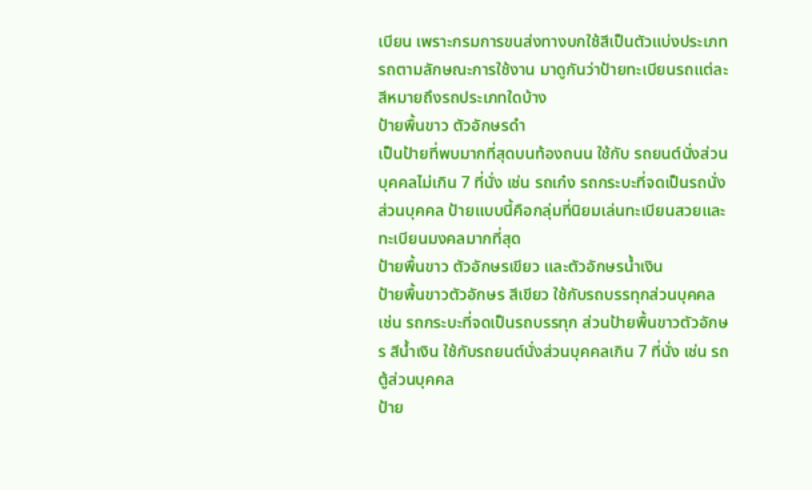เบียน เพราะกรมการขนส่งทางบกใช้สีเป็นตัวแบ่งประเภทรถตามลักษณะการใช้งาน มาดูกันว่าป้ายทะเบียนรถแต่ละสีหมายถึงรถประเภทใดบ้าง
ป้ายพื้นขาว ตัวอักษรดำ
เป็นป้ายที่พบมากที่สุดบนท้องถนน ใช้กับ รถยนต์นั่งส่วนบุคคลไม่เกิน 7 ที่นั่ง เช่น รถเก๋ง รถกระบะที่จดเป็นรถนั่งส่วนบุคคล ป้ายแบบนี้คือกลุ่มที่นิยมเล่นทะเบียนสวยและทะเบียนมงคลมากที่สุด
ป้ายพื้นขาว ตัวอักษรเขียว และตัวอักษรน้ำเงิน
ป้ายพื้นขาวตัวอักษร สีเขียว ใช้กับรถบรรทุกส่วนบุคคล เช่น รถกระบะที่จดเป็นรถบรรทุก ส่วนป้ายพื้นขาวตัวอักษร สีน้ำเงิน ใช้กับรถยนต์นั่งส่วนบุคคลเกิน 7 ที่นั่ง เช่น รถตู้ส่วนบุคคล
ป้าย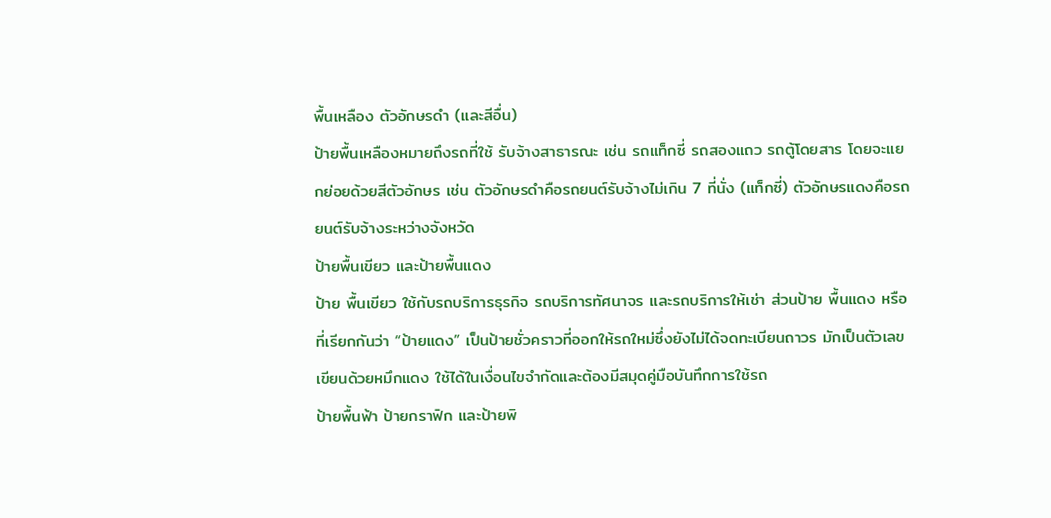พื้นเหลือง ตัวอักษรดำ (และสีอื่น)
ป้ายพื้นเหลืองหมายถึงรถที่ใช้ รับจ้างสาธารณะ เช่น รถแท็กซี่ รถสองแถว รถตู้โดยสาร โดยจะแยกย่อยด้วยสีตัวอักษร เช่น ตัวอักษรดำคือรถยนต์รับจ้างไม่เกิน 7 ที่นั่ง (แท็กซี่) ตัวอักษรแดงคือรถยนต์รับจ้างระหว่างจังหวัด
ป้ายพื้นเขียว และป้ายพื้นแดง
ป้าย พื้นเขียว ใช้กับรถบริการธุรกิจ รถบริการทัศนาจร และรถบริการให้เช่า ส่วนป้าย พื้นแดง หรือที่เรียกกันว่า “ป้ายแดง” เป็นป้ายชั่วคราวที่ออกให้รถใหม่ซึ่งยังไม่ได้จดทะเบียนถาวร มักเป็นตัวเลขเขียนด้วยหมึกแดง ใช้ได้ในเงื่อนไขจำกัดและต้องมีสมุดคู่มือบันทึกการใช้รถ
ป้ายพื้นฟ้า ป้ายกราฟิก และป้ายพิ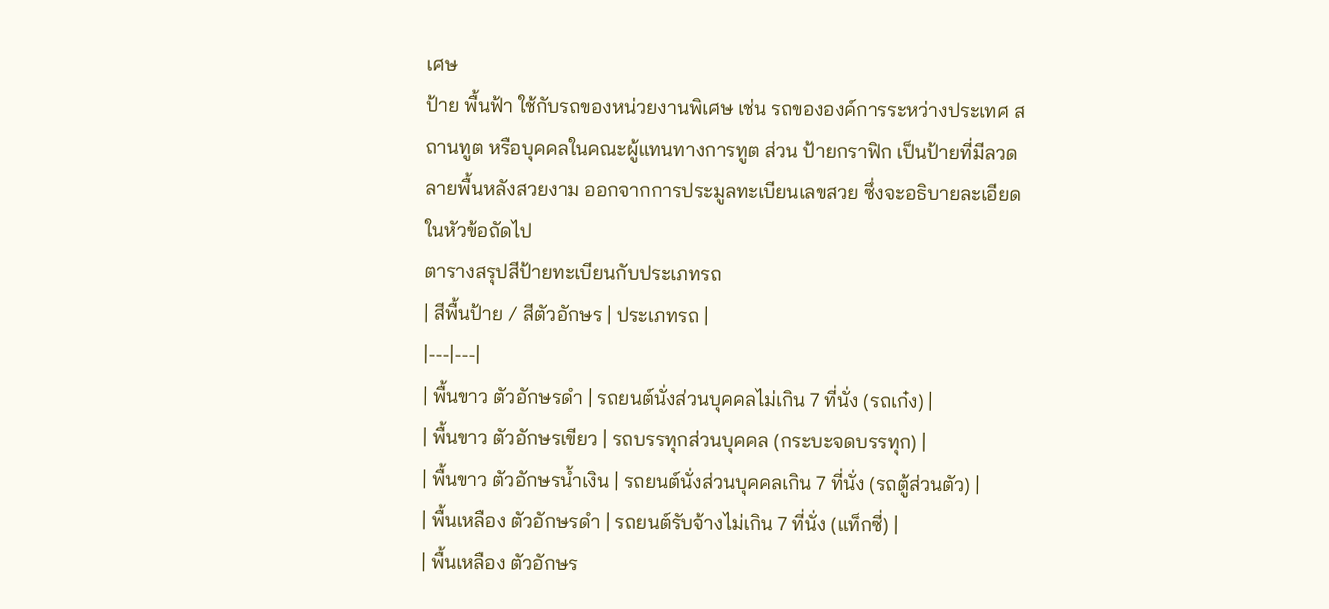เศษ
ป้าย พื้นฟ้า ใช้กับรถของหน่วยงานพิเศษ เช่น รถขององค์การระหว่างประเทศ สถานทูต หรือบุคคลในคณะผู้แทนทางการทูต ส่วน ป้ายกราฟิก เป็นป้ายที่มีลวดลายพื้นหลังสวยงาม ออกจากการประมูลทะเบียนเลขสวย ซึ่งจะอธิบายละเอียดในหัวข้อถัดไป
ตารางสรุปสีป้ายทะเบียนกับประเภทรถ
| สีพื้นป้าย / สีตัวอักษร | ประเภทรถ |
|---|---|
| พื้นขาว ตัวอักษรดำ | รถยนต์นั่งส่วนบุคคลไม่เกิน 7 ที่นั่ง (รถเก๋ง) |
| พื้นขาว ตัวอักษรเขียว | รถบรรทุกส่วนบุคคล (กระบะจดบรรทุก) |
| พื้นขาว ตัวอักษรน้ำเงิน | รถยนต์นั่งส่วนบุคคลเกิน 7 ที่นั่ง (รถตู้ส่วนตัว) |
| พื้นเหลือง ตัวอักษรดำ | รถยนต์รับจ้างไม่เกิน 7 ที่นั่ง (แท็กซี่) |
| พื้นเหลือง ตัวอักษร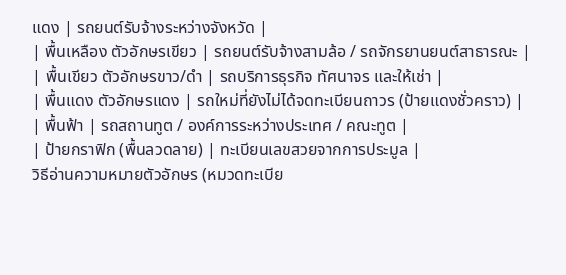แดง | รถยนต์รับจ้างระหว่างจังหวัด |
| พื้นเหลือง ตัวอักษรเขียว | รถยนต์รับจ้างสามล้อ / รถจักรยานยนต์สาธารณะ |
| พื้นเขียว ตัวอักษรขาว/ดำ | รถบริการธุรกิจ ทัศนาจร และให้เช่า |
| พื้นแดง ตัวอักษรแดง | รถใหม่ที่ยังไม่ได้จดทะเบียนถาวร (ป้ายแดงชั่วคราว) |
| พื้นฟ้า | รถสถานทูต / องค์การระหว่างประเทศ / คณะทูต |
| ป้ายกราฟิก (พื้นลวดลาย) | ทะเบียนเลขสวยจากการประมูล |
วิธีอ่านความหมายตัวอักษร (หมวดทะเบีย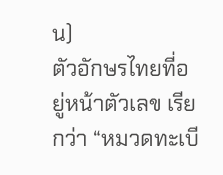น)
ตัวอักษรไทยที่อยู่หน้าตัวเลข เรียกว่า “หมวดทะเบี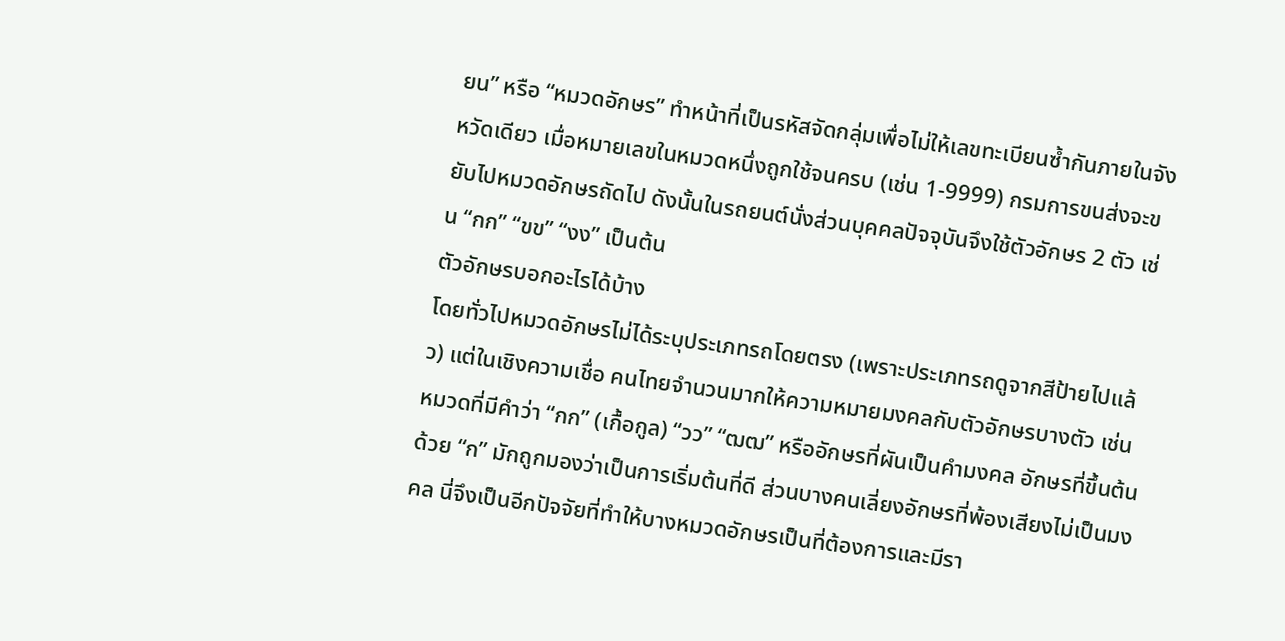ยน” หรือ “หมวดอักษร” ทำหน้าที่เป็นรหัสจัดกลุ่มเพื่อไม่ให้เลขทะเบียนซ้ำกันภายในจังหวัดเดียว เมื่อหมายเลขในหมวดหนึ่งถูกใช้จนครบ (เช่น 1-9999) กรมการขนส่งจะขยับไปหมวดอักษรถัดไป ดังนั้นในรถยนต์นั่งส่วนบุคคลปัจจุบันจึงใช้ตัวอักษร 2 ตัว เช่น “กก” “ขข” “งง” เป็นต้น
ตัวอักษรบอกอะไรได้บ้าง
โดยทั่วไปหมวดอักษรไม่ได้ระบุประเภทรถโดยตรง (เพราะประเภทรถดูจากสีป้ายไปแล้ว) แต่ในเชิงความเชื่อ คนไทยจำนวนมากให้ความหมายมงคลกับตัวอักษรบางตัว เช่น หมวดที่มีคำว่า “กก” (เกื้อกูล) “วว” “ฒฒ” หรืออักษรที่ผันเป็นคำมงคล อักษรที่ขึ้นต้นด้วย “ก” มักถูกมองว่าเป็นการเริ่มต้นที่ดี ส่วนบางคนเลี่ยงอักษรที่พ้องเสียงไม่เป็นมงคล นี่จึงเป็นอีกปัจจัยที่ทำให้บางหมวดอักษรเป็นที่ต้องการและมีรา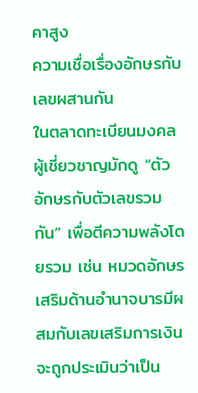คาสูง
ความเชื่อเรื่องอักษรกับเลขผสานกัน
ในตลาดทะเบียนมงคล ผู้เชี่ยวชาญมักดู “ตัวอักษรกับตัวเลขรวมกัน” เพื่อตีความพลังโดยรวม เช่น หมวดอักษรเสริมด้านอำนาจบารมีผสมกับเลขเสริมการเงิน จะถูกประเมินว่าเป็น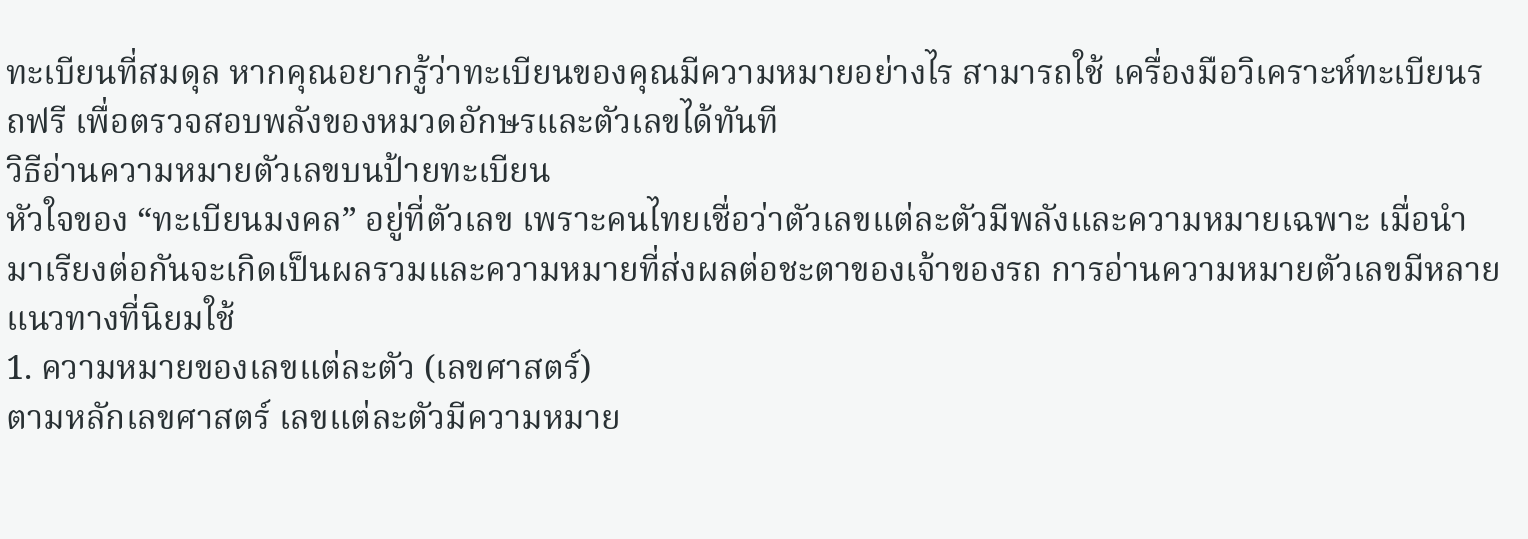ทะเบียนที่สมดุล หากคุณอยากรู้ว่าทะเบียนของคุณมีความหมายอย่างไร สามารถใช้ เครื่องมือวิเคราะห์ทะเบียนรถฟรี เพื่อตรวจสอบพลังของหมวดอักษรและตัวเลขได้ทันที
วิธีอ่านความหมายตัวเลขบนป้ายทะเบียน
หัวใจของ “ทะเบียนมงคล” อยู่ที่ตัวเลข เพราะคนไทยเชื่อว่าตัวเลขแต่ละตัวมีพลังและความหมายเฉพาะ เมื่อนำมาเรียงต่อกันจะเกิดเป็นผลรวมและความหมายที่ส่งผลต่อชะตาของเจ้าของรถ การอ่านความหมายตัวเลขมีหลายแนวทางที่นิยมใช้
1. ความหมายของเลขแต่ละตัว (เลขศาสตร์)
ตามหลักเลขศาสตร์ เลขแต่ละตัวมีความหมาย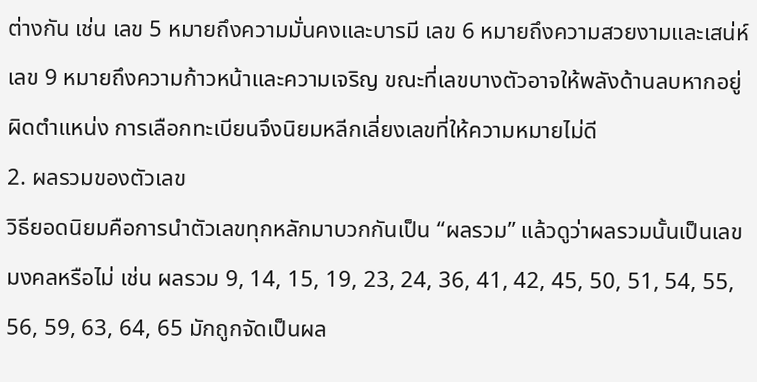ต่างกัน เช่น เลข 5 หมายถึงความมั่นคงและบารมี เลข 6 หมายถึงความสวยงามและเสน่ห์ เลข 9 หมายถึงความก้าวหน้าและความเจริญ ขณะที่เลขบางตัวอาจให้พลังด้านลบหากอยู่ผิดตำแหน่ง การเลือกทะเบียนจึงนิยมหลีกเลี่ยงเลขที่ให้ความหมายไม่ดี
2. ผลรวมของตัวเลข
วิธียอดนิยมคือการนำตัวเลขทุกหลักมาบวกกันเป็น “ผลรวม” แล้วดูว่าผลรวมนั้นเป็นเลขมงคลหรือไม่ เช่น ผลรวม 9, 14, 15, 19, 23, 24, 36, 41, 42, 45, 50, 51, 54, 55, 56, 59, 63, 64, 65 มักถูกจัดเป็นผล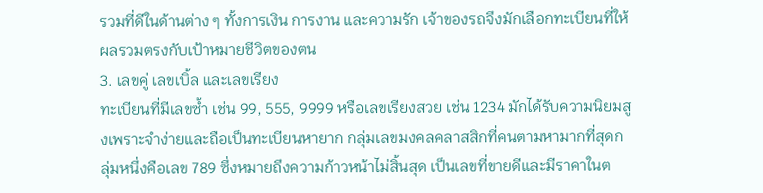รวมที่ดีในด้านต่าง ๆ ทั้งการเงิน การงาน และความรัก เจ้าของรถจึงมักเลือกทะเบียนที่ให้ผลรวมตรงกับเป้าหมายชีวิตของตน
3. เลขคู่ เลขเบิ้ล และเลขเรียง
ทะเบียนที่มีเลขซ้ำ เช่น 99, 555, 9999 หรือเลขเรียงสวย เช่น 1234 มักได้รับความนิยมสูงเพราะจำง่ายและถือเป็นทะเบียนหายาก กลุ่มเลขมงคลคลาสสิกที่คนตามหามากที่สุดกลุ่มหนึ่งคือเลข 789 ซึ่งหมายถึงความก้าวหน้าไม่สิ้นสุด เป็นเลขที่ขายดีและมีราคาในต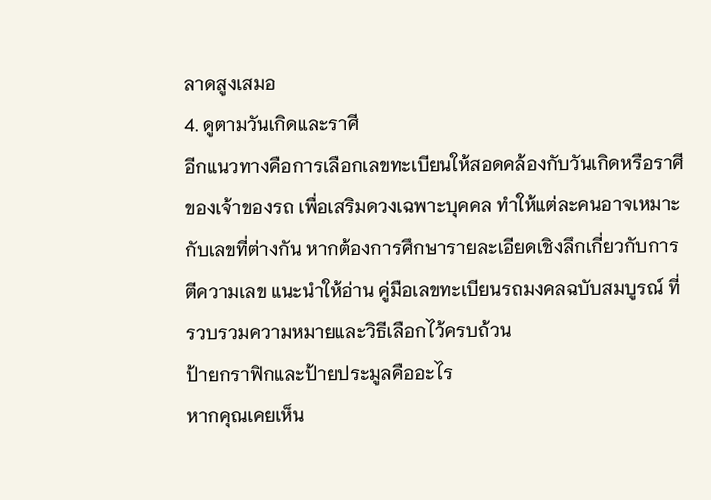ลาดสูงเสมอ
4. ดูตามวันเกิดและราศี
อีกแนวทางคือการเลือกเลขทะเบียนให้สอดคล้องกับวันเกิดหรือราศีของเจ้าของรถ เพื่อเสริมดวงเฉพาะบุคคล ทำให้แต่ละคนอาจเหมาะกับเลขที่ต่างกัน หากต้องการศึกษารายละเอียดเชิงลึกเกี่ยวกับการตีความเลข แนะนำให้อ่าน คู่มือเลขทะเบียนรถมงคลฉบับสมบูรณ์ ที่รวบรวมความหมายและวิธีเลือกไว้ครบถ้วน
ป้ายกราฟิกและป้ายประมูลคืออะไร
หากคุณเคยเห็น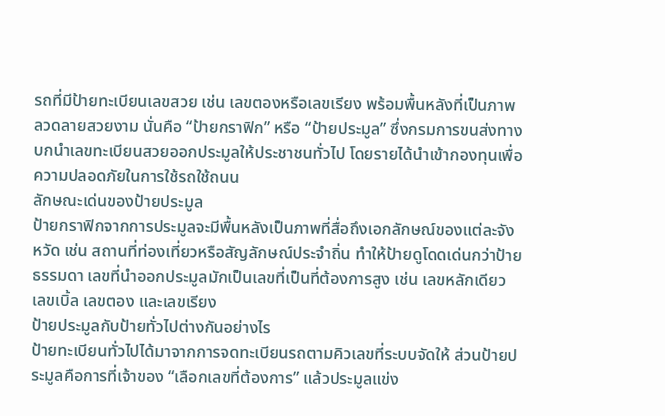รถที่มีป้ายทะเบียนเลขสวย เช่น เลขตองหรือเลขเรียง พร้อมพื้นหลังที่เป็นภาพลวดลายสวยงาม นั่นคือ “ป้ายกราฟิก” หรือ “ป้ายประมูล” ซึ่งกรมการขนส่งทางบกนำเลขทะเบียนสวยออกประมูลให้ประชาชนทั่วไป โดยรายได้นำเข้ากองทุนเพื่อความปลอดภัยในการใช้รถใช้ถนน
ลักษณะเด่นของป้ายประมูล
ป้ายกราฟิกจากการประมูลจะมีพื้นหลังเป็นภาพที่สื่อถึงเอกลักษณ์ของแต่ละจังหวัด เช่น สถานที่ท่องเที่ยวหรือสัญลักษณ์ประจำถิ่น ทำให้ป้ายดูโดดเด่นกว่าป้ายธรรมดา เลขที่นำออกประมูลมักเป็นเลขที่เป็นที่ต้องการสูง เช่น เลขหลักเดียว เลขเบิ้ล เลขตอง และเลขเรียง
ป้ายประมูลกับป้ายทั่วไปต่างกันอย่างไร
ป้ายทะเบียนทั่วไปได้มาจากการจดทะเบียนรถตามคิวเลขที่ระบบจัดให้ ส่วนป้ายประมูลคือการที่เจ้าของ “เลือกเลขที่ต้องการ” แล้วประมูลแข่ง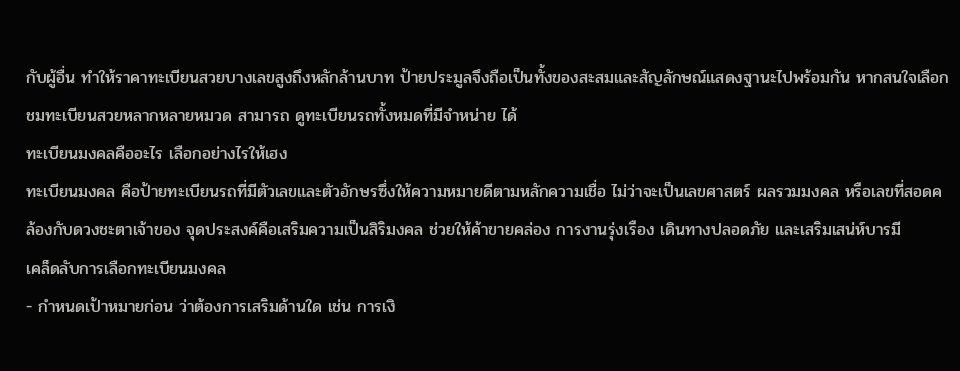กับผู้อื่น ทำให้ราคาทะเบียนสวยบางเลขสูงถึงหลักล้านบาท ป้ายประมูลจึงถือเป็นทั้งของสะสมและสัญลักษณ์แสดงฐานะไปพร้อมกัน หากสนใจเลือกชมทะเบียนสวยหลากหลายหมวด สามารถ ดูทะเบียนรถทั้งหมดที่มีจำหน่าย ได้
ทะเบียนมงคลคืออะไร เลือกอย่างไรให้เฮง
ทะเบียนมงคล คือป้ายทะเบียนรถที่มีตัวเลขและตัวอักษรซึ่งให้ความหมายดีตามหลักความเชื่อ ไม่ว่าจะเป็นเลขศาสตร์ ผลรวมมงคล หรือเลขที่สอดคล้องกับดวงชะตาเจ้าของ จุดประสงค์คือเสริมความเป็นสิริมงคล ช่วยให้ค้าขายคล่อง การงานรุ่งเรือง เดินทางปลอดภัย และเสริมเสน่ห์บารมี
เคล็ดลับการเลือกทะเบียนมงคล
- กำหนดเป้าหมายก่อน ว่าต้องการเสริมด้านใด เช่น การเงิ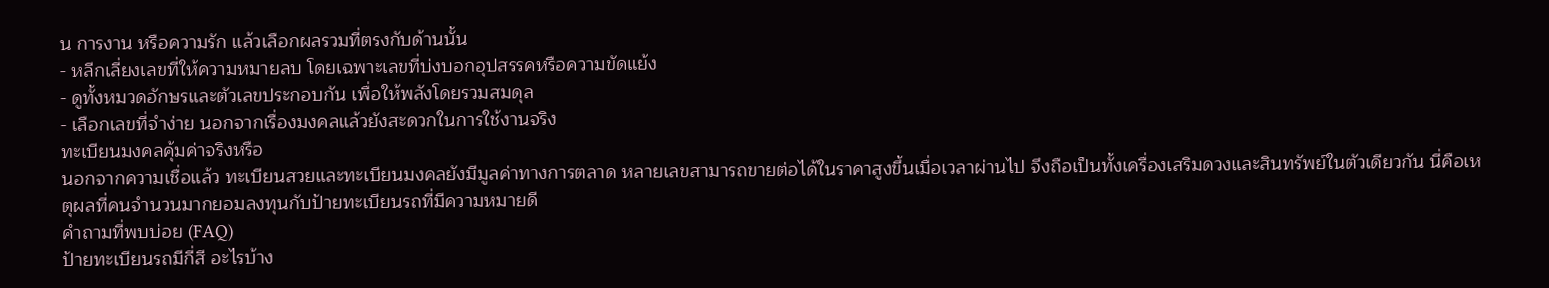น การงาน หรือความรัก แล้วเลือกผลรวมที่ตรงกับด้านนั้น
- หลีกเลี่ยงเลขที่ให้ความหมายลบ โดยเฉพาะเลขที่บ่งบอกอุปสรรคหรือความขัดแย้ง
- ดูทั้งหมวดอักษรและตัวเลขประกอบกัน เพื่อให้พลังโดยรวมสมดุล
- เลือกเลขที่จำง่าย นอกจากเรื่องมงคลแล้วยังสะดวกในการใช้งานจริง
ทะเบียนมงคลคุ้มค่าจริงหรือ
นอกจากความเชื่อแล้ว ทะเบียนสวยและทะเบียนมงคลยังมีมูลค่าทางการตลาด หลายเลขสามารถขายต่อได้ในราคาสูงขึ้นเมื่อเวลาผ่านไป จึงถือเป็นทั้งเครื่องเสริมดวงและสินทรัพย์ในตัวเดียวกัน นี่คือเหตุผลที่คนจำนวนมากยอมลงทุนกับป้ายทะเบียนรถที่มีความหมายดี
คำถามที่พบบ่อย (FAQ)
ป้ายทะเบียนรถมีกี่สี อะไรบ้าง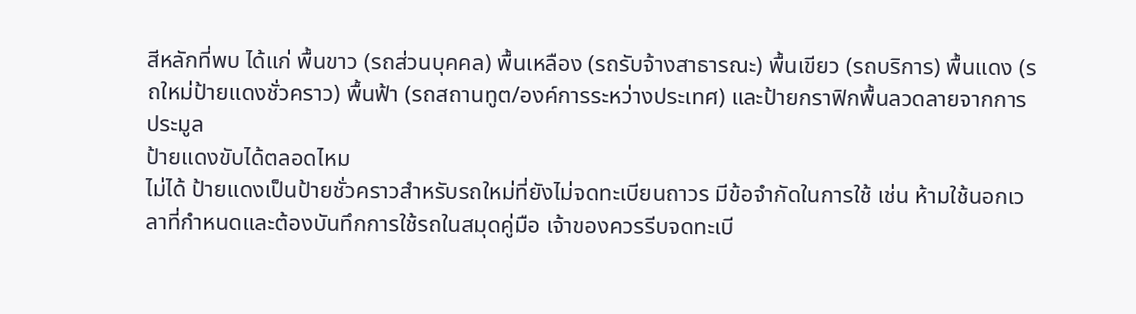สีหลักที่พบ ได้แก่ พื้นขาว (รถส่วนบุคคล) พื้นเหลือง (รถรับจ้างสาธารณะ) พื้นเขียว (รถบริการ) พื้นแดง (รถใหม่ป้ายแดงชั่วคราว) พื้นฟ้า (รถสถานทูต/องค์การระหว่างประเทศ) และป้ายกราฟิกพื้นลวดลายจากการประมูล
ป้ายแดงขับได้ตลอดไหม
ไม่ได้ ป้ายแดงเป็นป้ายชั่วคราวสำหรับรถใหม่ที่ยังไม่จดทะเบียนถาวร มีข้อจำกัดในการใช้ เช่น ห้ามใช้นอกเวลาที่กำหนดและต้องบันทึกการใช้รถในสมุดคู่มือ เจ้าของควรรีบจดทะเบี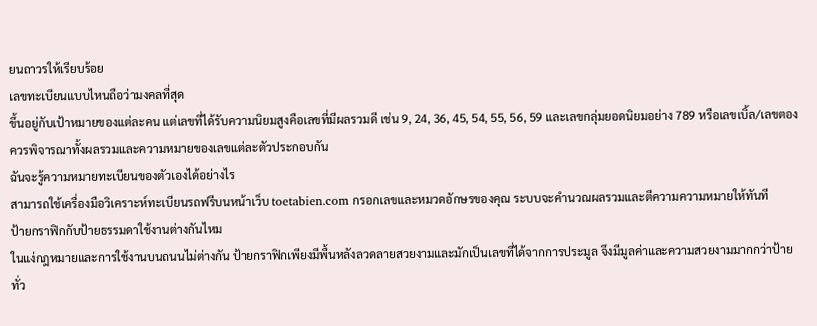ยนถาวรให้เรียบร้อย
เลขทะเบียนแบบไหนถือว่ามงคลที่สุด
ขึ้นอยู่กับเป้าหมายของแต่ละคน แต่เลขที่ได้รับความนิยมสูงคือเลขที่มีผลรวมดี เช่น 9, 24, 36, 45, 54, 55, 56, 59 และเลขกลุ่มยอดนิยมอย่าง 789 หรือเลขเบิ้ล/เลขตอง ควรพิจารณาทั้งผลรวมและความหมายของเลขแต่ละตัวประกอบกัน
ฉันจะรู้ความหมายทะเบียนของตัวเองได้อย่างไร
สามารถใช้เครื่องมือวิเคราะห์ทะเบียนรถฟรีบนหน้าเว็บ toetabien.com กรอกเลขและหมวดอักษรของคุณ ระบบจะคำนวณผลรวมและตีความความหมายให้ทันที
ป้ายกราฟิกกับป้ายธรรมดาใช้งานต่างกันไหม
ในแง่กฎหมายและการใช้งานบนถนนไม่ต่างกัน ป้ายกราฟิกเพียงมีพื้นหลังลวดลายสวยงามและมักเป็นเลขที่ได้จากการประมูล จึงมีมูลค่าและความสวยงามมากกว่าป้ายทั่ว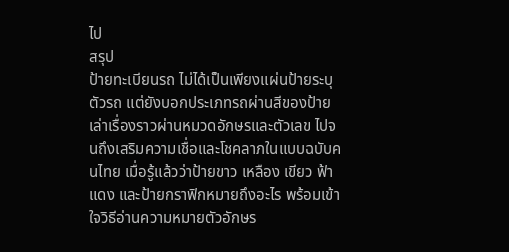ไป
สรุป
ป้ายทะเบียนรถ ไม่ได้เป็นเพียงแผ่นป้ายระบุตัวรถ แต่ยังบอกประเภทรถผ่านสีของป้าย เล่าเรื่องราวผ่านหมวดอักษรและตัวเลข ไปจนถึงเสริมความเชื่อและโชคลาภในแบบฉบับคนไทย เมื่อรู้แล้วว่าป้ายขาว เหลือง เขียว ฟ้า แดง และป้ายกราฟิกหมายถึงอะไร พร้อมเข้าใจวิธีอ่านความหมายตัวอักษร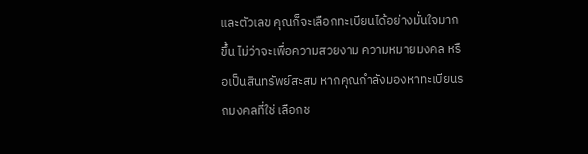และตัวเลข คุณก็จะเลือกทะเบียนได้อย่างมั่นใจมากขึ้น ไม่ว่าจะเพื่อความสวยงาม ความหมายมงคล หรือเป็นสินทรัพย์สะสม หากคุณกำลังมองหาทะเบียนรถมงคลที่ใช่ เลือกช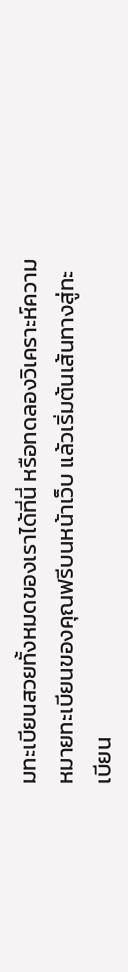มทะเบียนสวยทั้งหมดของเราได้ที่นี่ หรือทดลองวิเคราะห์ความหมายทะเบียนของคุณฟรีบนหน้าเว็บ แล้วเริ่มต้นเส้นทางสู่ทะเบียน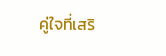คู่ใจที่เสริ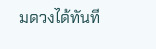มดวงได้ทันที